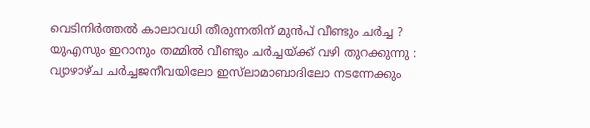വെടിനിർത്തല്‍ കാലാവധി തീരുന്നതിന് മുൻപ് വീണ്ടും ചർച്ച ? യുഎസും ഇറാനും തമ്മില്‍ വീണ്ടും ചർച്ചയ്ക്ക് വഴി തുറക്കുന്നു : വ്യാഴാഴ്ച ചർച്ചജനീവയിലോ ഇസ്‌ലാമാബാദിലോ നടന്നേക്കും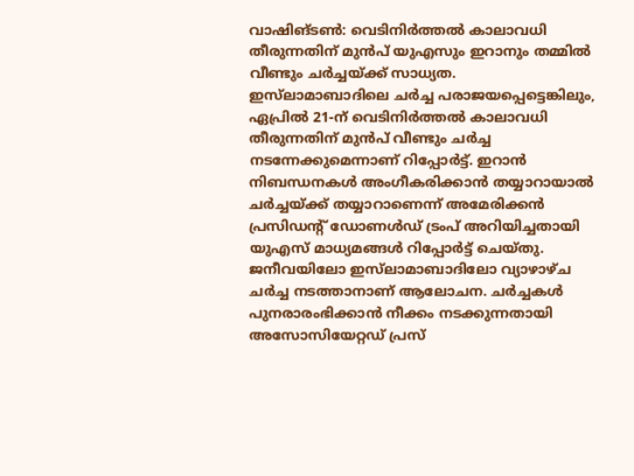വാഷിങ്ടണ്‍: വെടിനിർത്തല്‍ കാലാവധി തീരുന്നതിന് മുൻപ് യുഎസും ഇറാനും തമ്മില്‍ വീണ്ടും ചർച്ചയ്ക്ക് സാധ്യത. ഇസ്‌ലാമാബാദിലെ ചർച്ച പരാജയപ്പെട്ടെങ്കിലും, ഏപ്രില്‍ 21-ന് വെടിനിർത്തല്‍ കാലാവധി തീരുന്നതിന് മുൻപ് വീണ്ടും ചർച്ച നടന്നേക്കുമെന്നാണ് റിപ്പോർട്ട്. ഇറാൻ നിബന്ധനകള്‍ അംഗീകരിക്കാൻ തയ്യാറായാല്‍ ചർച്ചയ്ക്ക് തയ്യാറാണെന്ന് അമേരിക്കൻ പ്രസിഡന്റ് ഡോണള്‍ഡ് ട്രംപ് അറിയിച്ചതായി യുഎസ് മാധ്യമങ്ങള്‍ റിപ്പോർട്ട് ചെയ്തു. ജനീവയിലോ ഇസ്‌ലാമാബാദിലോ വ്യാഴാഴ്ച ചർച്ച നടത്താനാണ് ആലോചന. ചർച്ചകള്‍ പുനരാരംഭിക്കാൻ നീക്കം നടക്കുന്നതായി അസോസിയേറ്റഡ് പ്രസ്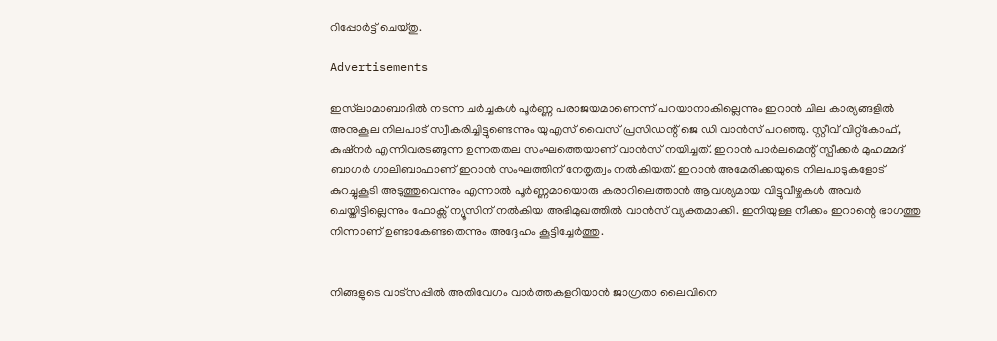റിപ്പോർട്ട് ചെയ്തു.

Advertisements

ഇസ്‌ലാമാബാദില്‍ നടന്ന ചർച്ചകള്‍ പൂർണ്ണ പരാജയമാണെന്ന് പറയാനാകില്ലെന്നും ഇറാൻ ചില കാര്യങ്ങളില്‍ അനുകൂല നിലപാട് സ്വീകരിച്ചിട്ടുണ്ടെന്നും യുഎസ് വൈസ് പ്രസിഡന്റ് ജെ ഡി വാൻസ് പറഞ്ഞു. സ്റ്റീവ് വിറ്റ്‌കോഫ്, കുഷ്നർ എന്നിവരടങ്ങുന്ന ഉന്നതതല സംഘത്തെയാണ് വാൻസ് നയിച്ചത്. ഇറാൻ പാർലമെന്റ് സ്പീക്കർ മുഹമ്മദ് ബാഗർ ഗാലിബാഫാണ് ഇറാൻ സംഘത്തിന് നേതൃത്വം നല്‍കിയത്. ഇറാൻ അമേരിക്കയുടെ നിലപാടുകളോട് കുറച്ചുകൂടി അടുത്തുവെന്നും എന്നാല്‍ പൂർണ്ണമായൊരു കരാറിലെത്താൻ ആവശ്യമായ വിട്ടുവീഴ്ചകള്‍ അവർ ചെയ്തിട്ടില്ലെന്നും ഫോക്സ് ന്യൂസിന് നല്‍കിയ അഭിമുഖത്തില്‍ വാൻസ് വ്യക്തമാക്കി. ഇനിയുള്ള നീക്കം ഇറാന്റെ ഭാഗത്തു നിന്നാണ് ഉണ്ടാകേണ്ടതെന്നും അദ്ദേഹം കൂട്ടിച്ചേർത്തു.


നിങ്ങളുടെ വാട്സപ്പിൽ അതിവേഗം വാർത്തകളറിയാൻ ജാഗ്രതാ ലൈവിനെ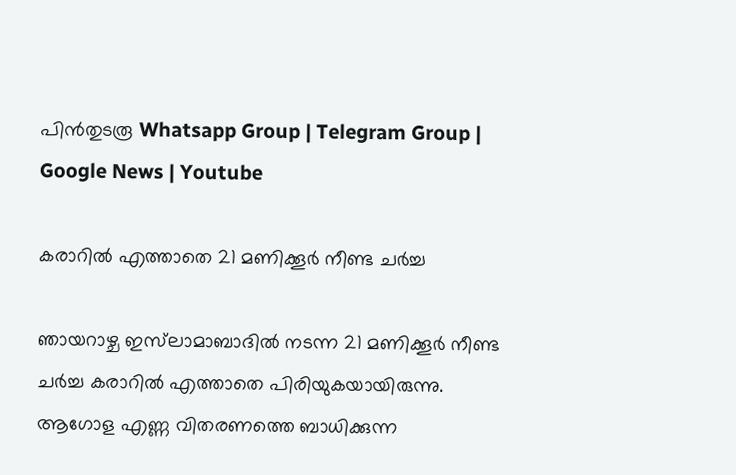പിൻതുടരൂ Whatsapp Group | Telegram Group | Google News | Youtube

കരാറില്‍ എത്താതെ 21 മണിക്കൂർ നീണ്ട ചർച്ച

ഞായറാഴ്ച ഇസ്‌ലാമാബാദില്‍ നടന്ന 21 മണിക്കൂർ നീണ്ട ചർച്ച കരാറില്‍ എത്താതെ പിരിയുകയായിരുന്നു. ആഗോള എണ്ണ വിതരണത്തെ ബാധിക്കുന്ന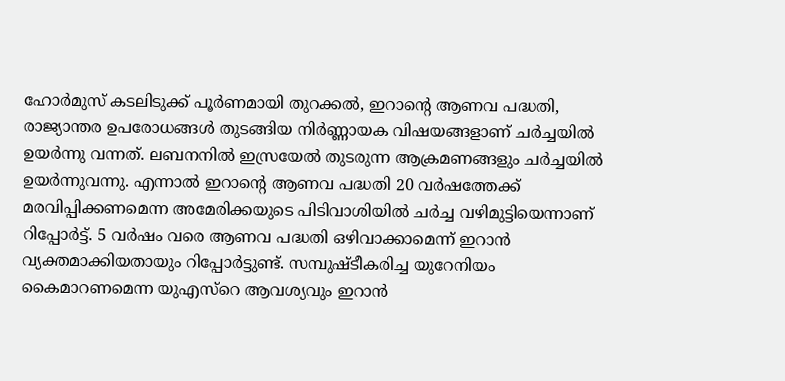ഹോർമുസ് കടലിടുക്ക് പൂർണമായി തുറക്കല്‍, ഇറാന്റെ ആണവ പദ്ധതി, രാജ്യാന്തര ഉപരോധങ്ങള്‍ തുടങ്ങിയ നിർണ്ണായക വിഷയങ്ങളാണ് ചർച്ചയില്‍ ഉയർന്നു വന്നത്. ലബനനില്‍ ഇസ്രയേല്‍ തുടരുന്ന ആക്രമണങ്ങളും ചർച്ചയില്‍ ഉയർന്നുവന്നു. എന്നാല്‍ ഇറാന്‍റെ ആണവ പദ്ധതി 20 വർഷത്തേക്ക് മരവിപ്പിക്കണമെന്ന അമേരിക്കയുടെ പിടിവാശിയില്‍ ചർച്ച വഴിമുട്ടിയെന്നാണ് റിപ്പോർട്ട്. 5 വർഷം വരെ ആണവ പദ്ധതി ഒഴിവാക്കാമെന്ന് ഇറാൻ വ്യക്തമാക്കിയതായും റിപ്പോർട്ടുണ്ട്. സമ്പുഷ്ടീകരിച്ച യുറേനിയം കൈമാറണമെന്ന യുഎസ്‍റെ ആവശ്യവും ഇറാൻ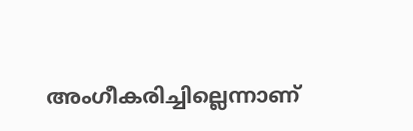അംഗീകരിച്ചില്ലെന്നാണ്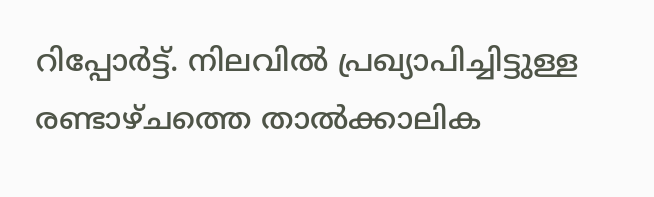റിപ്പോർട്ട്. നിലവില്‍ പ്രഖ്യാപിച്ചിട്ടുള്ള രണ്ടാഴ്ചത്തെ താല്‍ക്കാലിക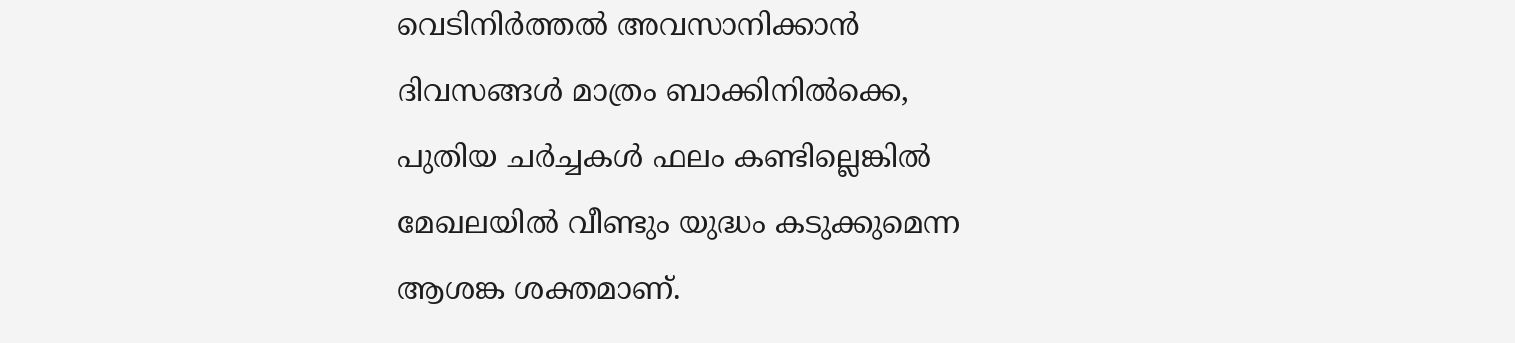വെടിനിർത്തല്‍ അവസാനിക്കാൻ ദിവസങ്ങള്‍ മാത്രം ബാക്കിനില്‍ക്കെ, പുതിയ ചർച്ചകള്‍ ഫലം കണ്ടില്ലെങ്കില്‍ മേഖലയില്‍ വീണ്ടും യുദ്ധം കടുക്കുമെന്ന ആശങ്ക ശക്തമാണ്.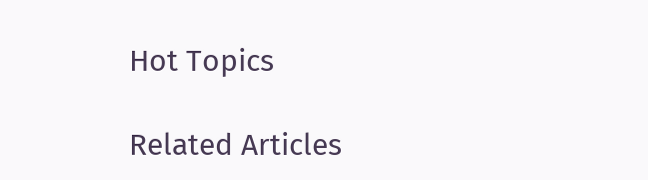Hot Topics

Related Articles